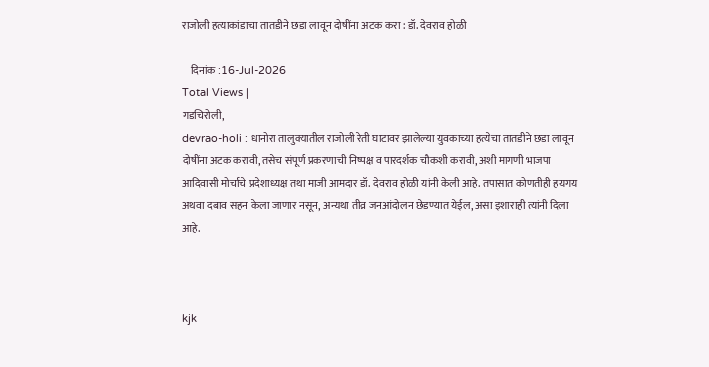राजोली हत्याकांडाचा तातडीने छडा लावून दोषींना अटक करा : डॉ. देवराव होळी

    दिनांक :16-Jul-2026
Total Views |
गडचिरोली,
devrao-holi : धानोरा तालुक्यातील राजोली रेती घाटावर झालेल्या युवकाच्या हत्येचा तातडीने छडा लावून दोषींना अटक करावी, तसेच संपूर्ण प्रकरणाची निष्पक्ष व पारदर्शक चौकशी करावी, अशी मागणी भाजपा आदिवासी मोर्चाचे प्रदेशाध्यक्ष तथा माजी आमदार डॉ. देवराव होळी यांनी केली आहे. तपासात कोणतीही हयगय अथवा दबाव सहन केला जाणार नसून, अन्यथा तीव्र जनआंदोलन छेडण्यात येईल, असा इशाराही त्यांनी दिला आहे.



kjk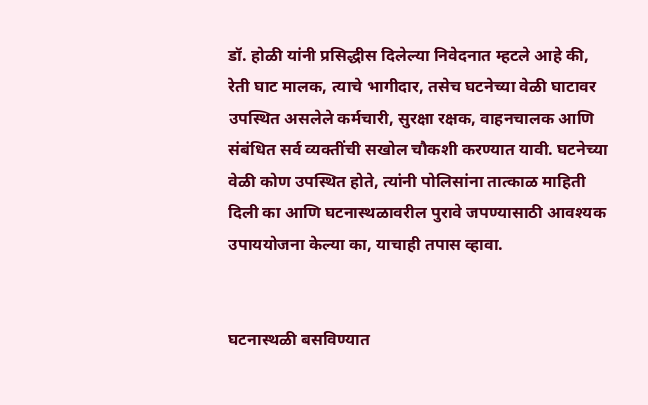डॉ. होळी यांनी प्रसिद्धीस दिलेल्या निवेदनात म्हटले आहे की, रेती घाट मालक, त्याचे भागीदार, तसेच घटनेच्या वेळी घाटावर उपस्थित असलेले कर्मचारी, सुरक्षा रक्षक, वाहनचालक आणि संबंधित सर्व व्यक्तींची सखोल चौकशी करण्यात यावी. घटनेच्या वेळी कोण उपस्थित होते, त्यांनी पोलिसांना तात्काळ माहिती दिली का आणि घटनास्थळावरील पुरावे जपण्यासाठी आवश्यक उपाययोजना केल्या का, याचाही तपास व्हावा.


घटनास्थळी बसविण्यात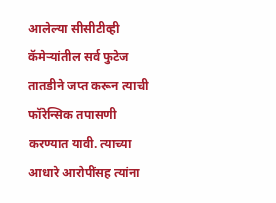आलेल्या सीसीटीव्ही कॅमेर्‍यांतील सर्व फुटेज तातडीने जप्त करून त्याची फॉरेन्सिक तपासणी करण्यात यावी. त्याच्या आधारे आरोपींसह त्यांना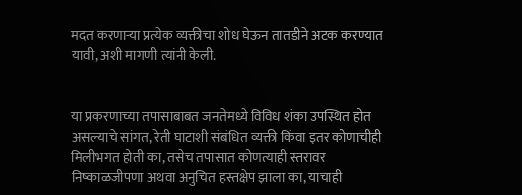मदत करणार्‍या प्रत्येक व्यक्तीचा शोध घेऊन तातडीने अटक करण्यात यावी, अशी मागणी त्यांनी केली.


या प्रकरणाच्या तपासाबाबत जनतेमध्ये विविध शंका उपस्थित होत असल्याचे सांगत, रेती घाटाशी संबंधित व्यक्ती किंवा इतर कोणाचीही मिलीभगत होती का, तसेच तपासात कोणत्याही स्तरावर निष्काळजीपणा अथवा अनुचित हस्तक्षेप झाला का, याचाही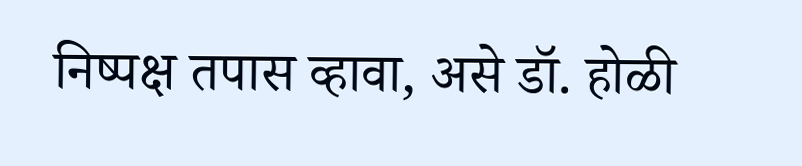निष्पक्ष तपास व्हावा, असे डॉ. होळी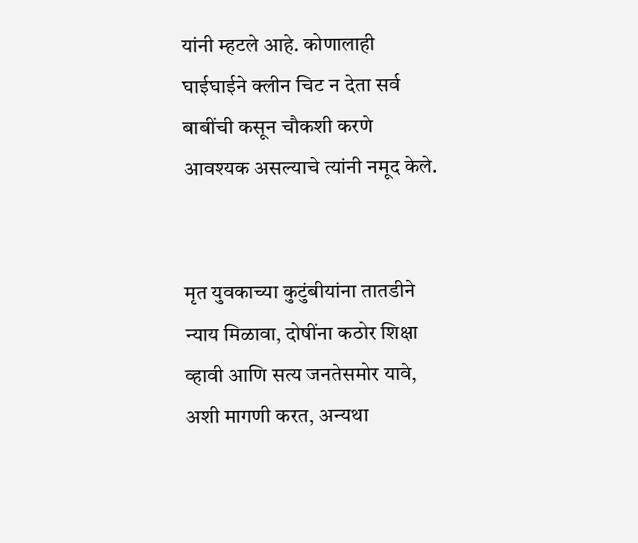यांनी म्हटले आहे. कोणालाही घाईघाईने क्लीन चिट न देता सर्व बाबींची कसून चौकशी करणे आवश्यक असल्याचे त्यांनी नमूद केले.


मृत युवकाच्या कुटुंबीयांना तातडीने न्याय मिळावा, दोषींना कठोर शिक्षा व्हावी आणि सत्य जनतेसमोर यावे, अशी मागणी करत, अन्यथा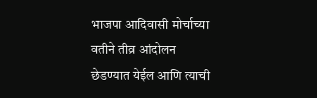भाजपा आदिवासी मोर्चाच्या वतीने तीव्र आंदोलन छेडण्यात येईल आणि त्याची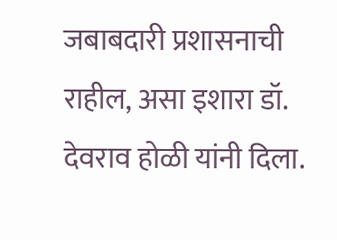जबाबदारी प्रशासनाची राहील, असा इशारा डॉ. देवराव होळी यांनी दिला.